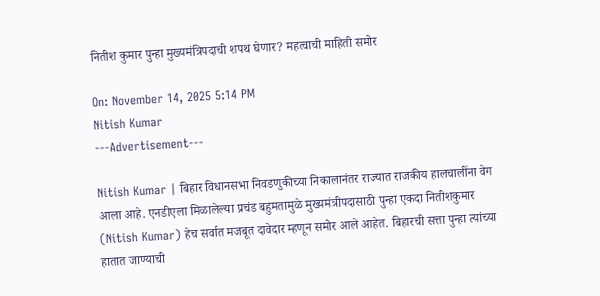नितीश कुमार पुन्हा मुख्यमंत्रिपदाची शपथ घेणार? महत्वाची माहिती समोर

On: November 14, 2025 5:14 PM
Nitish Kumar
---Advertisement---

Nitish Kumar | बिहार विधानसभा निवडणुकीच्या निकालानंतर राज्यात राजकीय हालचालींना वेग आला आहे. एनडीएला मिळालेल्या प्रचंड बहुमतामुळे मुख्यमंत्रीपदासाठी पुन्हा एकदा नितीशकुमार (Nitish Kumar) हेच सर्वात मजबूत दावेदार म्हणून समोर आले आहेत. बिहारची सत्ता पुन्हा त्यांच्या हातात जाण्याची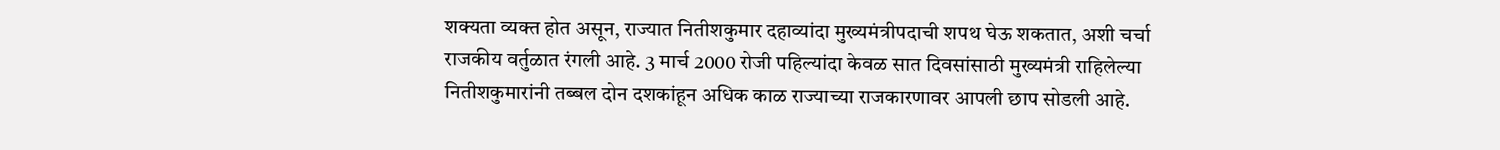शक्यता व्यक्त होत असून, राज्यात नितीशकुमार दहाव्यांदा मुख्यमंत्रीपदाची शपथ घेऊ शकतात, अशी चर्चा राजकीय वर्तुळात रंगली आहे. 3 मार्च 2000 रोजी पहिल्यांदा केवळ सात दिवसांसाठी मुख्यमंत्री राहिलेल्या नितीशकुमारांनी तब्बल दोन दशकांहून अधिक काळ राज्याच्या राजकारणावर आपली छाप सोडली आहे.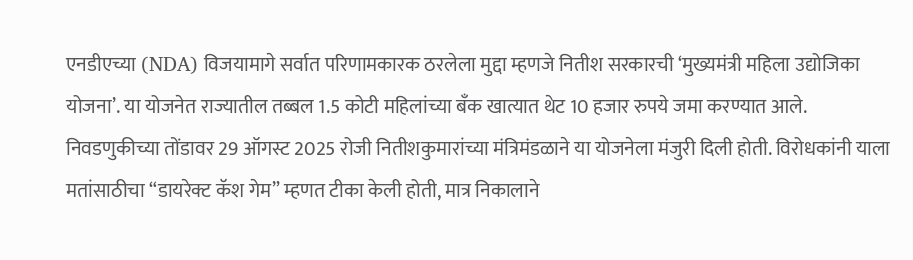एनडीएच्या (NDA) विजयामागे सर्वात परिणामकारक ठरलेला मुद्दा म्हणजे नितीश सरकारची ‘मुख्यमंत्री महिला उद्योजिका योजना’. या योजनेत राज्यातील तब्बल 1.5 कोटी महिलांच्या बँक खात्यात थेट 10 हजार रुपये जमा करण्यात आले. निवडणुकीच्या तोंडावर 29 ऑगस्ट 2025 रोजी नितीशकुमारांच्या मंत्रिमंडळाने या योजनेला मंजुरी दिली होती. विरोधकांनी याला मतांसाठीचा “डायरेक्ट कॅश गेम” म्हणत टीका केली होती, मात्र निकालाने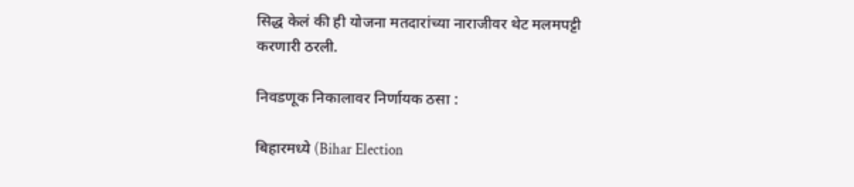सिद्ध केलं की ही योजना मतदारांच्या नाराजीवर थेट मलमपट्टी करणारी ठरली.

निवडणूक निकालावर निर्णायक ठसा :

बिहारमध्ये (Bihar Election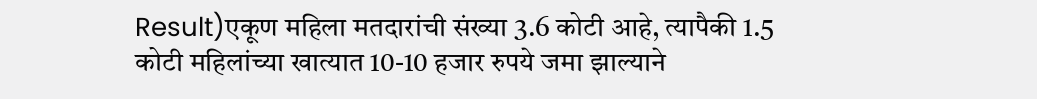Result)एकूण महिला मतदारांची संख्या 3.6 कोटी आहे, त्यापैकी 1.5 कोटी महिलांच्या खात्यात 10-10 हजार रुपये जमा झाल्याने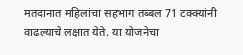मतदानात महिलांचा सहभाग तब्बल 71 टक्क्यांनी वाढल्याचे लक्षात येते. या योजनेचा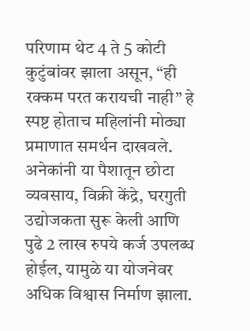परिणाम थेट 4 ते 5 कोटी कुटुंबांवर झाला असून, “ही रक्कम परत करायची नाही” हे स्पष्ट होताच महिलांनी मोठ्या प्रमाणात समर्थन दाखवले. अनेकांनी या पैशातून छोटा व्यवसाय, विक्री केंद्रे, घरगुती उद्योजकता सुरू केली आणि पुढे 2 लाख रुपये कर्ज उपलब्ध होईल, यामुळे या योजनेवर अधिक विश्वास निर्माण झाला.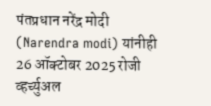पंतप्रधान नरेंद्र मोदी (Narendra modi) यांनीही 26 ऑक्टोबर 2025 रोजी व्हर्च्युअल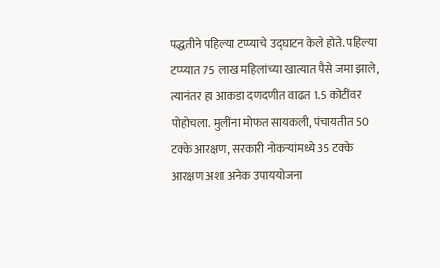पद्धतीने पहिल्या टप्प्याचे उद्घाटन केले होते. पहिल्या टप्प्यात 75 लाख महिलांच्या खात्यात पैसे जमा झाले, त्यानंतर हा आकडा दणदणीत वाढत 1.5 कोटींवर पोहोचला. मुलींना मोफत सायकली, पंचायतीत 50 टक्के आरक्षण, सरकारी नोकऱ्यांमध्ये 35 टक्के आरक्षण अशा अनेक उपाययोजना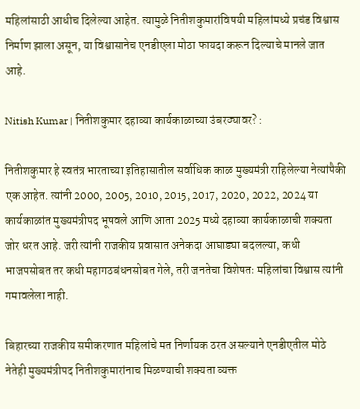महिलांसाठी आधीच दिलेल्या आहेत. त्यामुळे नितीशकुमारांविषयी महिलांमध्ये प्रचंड विश्वास निर्माण झाला असून, या विश्वासानेच एनडीएला मोठा फायदा करून दिल्याचे मानले जात आहे.

Nitish Kumar | नितीशकुमार दहाव्या कार्यकाळाच्या उंबरठ्यावर? :

नितीशकुमार हे स्वतंत्र भारताच्या इतिहासातील सर्वाधिक काळ मुख्यमंत्री राहिलेल्या नेत्यांपैकी एक आहेत. त्यांनी 2000, 2005, 2010, 2015, 2017, 2020, 2022, 2024 या कार्यकाळांत मुख्यमंत्रीपद भूषवले आणि आता 2025 मध्ये दहाव्या कार्यकाळाची शक्यता जोर धरत आहे. जरी त्यांनी राजकीय प्रवासात अनेकदा आघाड्या बदलल्या, कधी भाजपसोबत तर कधी महागठबंधनसोबत गेले, तरी जनतेचा विशेषतः महिलांचा विश्वास त्यांनी गमावलेला नाही.

बिहारच्या राजकीय समीकरणात महिलांचे मत निर्णायक ठरत असल्याने एनडीएतील मोठे नेतेही मुख्यमंत्रीपद नितीशकुमारांनाच मिळण्याची शक्यता व्यक्त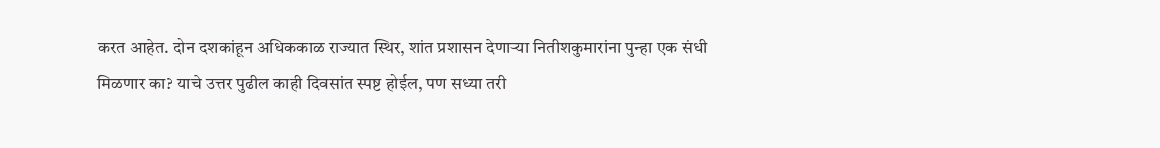करत आहेत. दोन दशकांहून अधिककाळ राज्यात स्थिर, शांत प्रशासन देणाऱ्या नितीशकुमारांना पुन्हा एक संधी मिळणार का? याचे उत्तर पुढील काही दिवसांत स्पष्ट होईल, पण सध्या तरी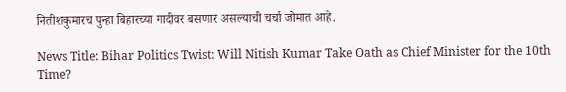नितीशकुमारच पुन्हा बिहारच्या गादीवर बसणार असल्याची चर्चा जोमात आहे.

News Title: Bihar Politics Twist: Will Nitish Kumar Take Oath as Chief Minister for the 10th Time?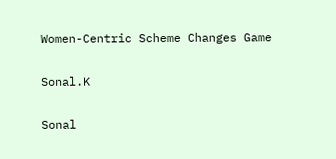Women-Centric Scheme Changes Game

Sonal.K

Sonal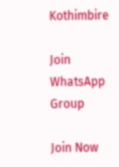Kothimbire

Join WhatsApp Group

Join Now